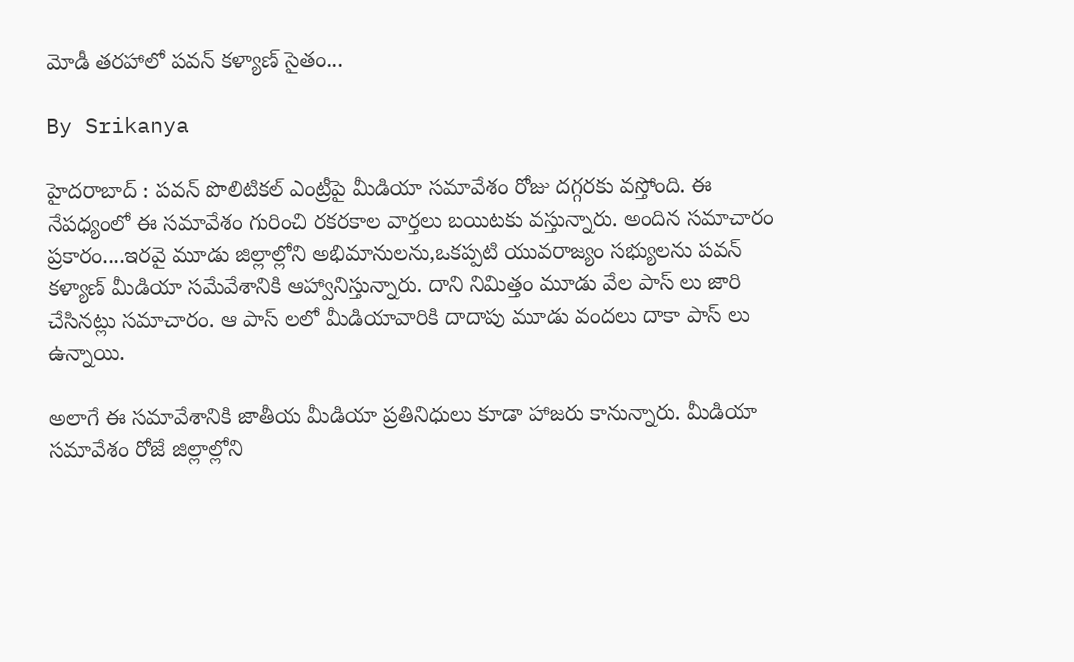మోడీ తరహాలో పవన్ కళ్యాణ్ సైతం...

By Srikanya

హైదరాబాద్ : పవన్ పొలిటికల్ ఎంట్రీపై మీడియా సమావేశం రోజు దగ్గరకు వస్తోంది. ఈ నేపధ్యంలో ఈ సమావేశం గురించి రకరకాల వార్తలు బయిటకు వస్తున్నారు. అందిన సమాచారం ప్రకారం....ఇరవై మూడు జిల్లాల్లోని అభిమానులను,ఒకప్పటి యువరాజ్యం సభ్యులను పవన్ కళ్యాణ్ మీడియా సమేవేశానికి ఆహ్వానిస్తున్నారు. దాని నిమిత్తం మూడు వేల పాస్ లు జారి చేసినట్లు సమాచారం. ఆ పాస్ లలో మీడియావారికి దాదాపు మూడు వందలు దాకా పాస్ లు ఉన్నాయి.

అలాగే ఈ సమావేశానికి జాతీయ మీడియా ప్రతినిధులు కూడా హాజరు కానున్నారు. మీడియా సమావేశం రోజే జిల్లాల్లోని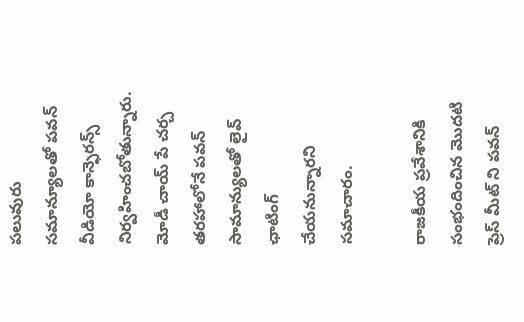పలువురు సమాన్యూలతో పవన్ వీడియో కాన్ఫెరన్స్ నిర్వహించబోతున్నారు. మోడీ చాయ్ పే చర్చ తరహాలోనే పవన్ సామాన్యులతో లైవ్ ఛాటింగ్ చేయనున్నారని సమాచారం.

రాజకీయ ప్రవేశానికి సంభందించిన మొదటి ప్రెస్ మీట్ ని పవన్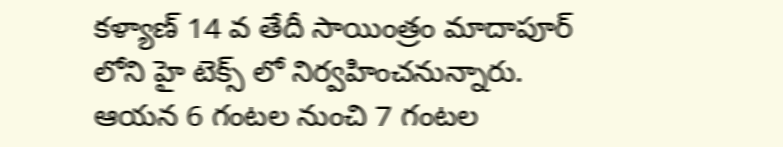కళ్యాణ్ 14 వ తేదీ సాయింత్రం మాదాపూర్ లోని హై టెక్స్ లో నిర్వహించనున్నారు. ఆయన 6 గంటల నుంచి 7 గంటల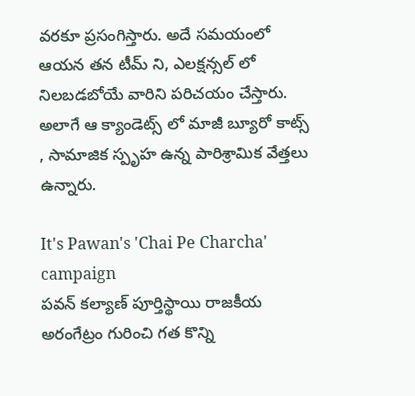వరకూ ప్రసంగిస్తారు. అదే సమయంలో ఆయన తన టీమ్ ని, ఎలక్షన్సల్ లో నిలబడబోయే వారిని పరిచయం చేస్తారు. అలాగే ఆ క్యాండెట్స్ లో మాజీ బ్యూరో కాట్స్ , సామాజిక స్పృహ ఉన్న పారిశ్రామిక వేత్తలు ఉన్నారు.

It's Pawan's 'Chai Pe Charcha' campaign
పవన్‌ కల్యాణ్‌ పూర్తిస్థాయి రాజకీయ అరంగేట్రం గురించి గత కొన్ని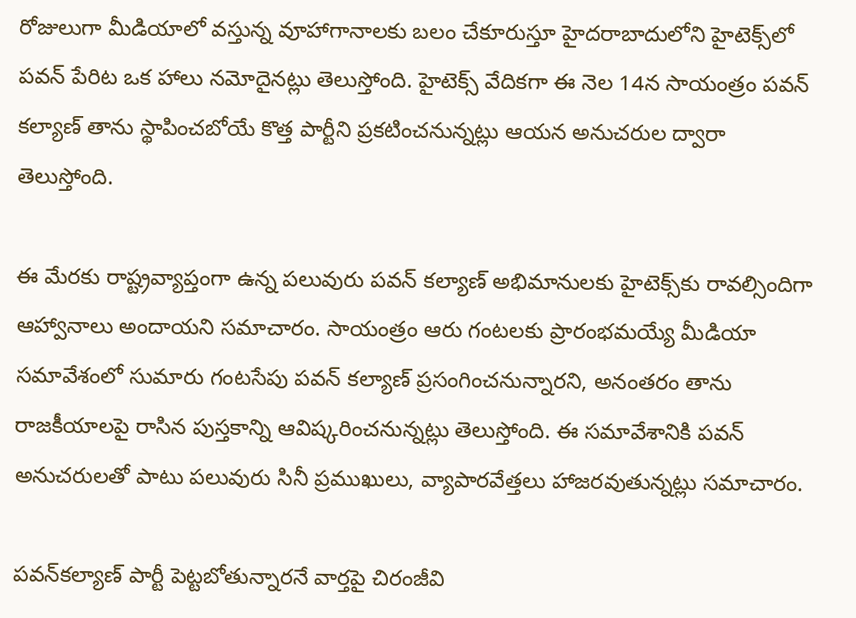రోజులుగా మీడియాలో వస్తున్న వూహాగానాలకు బలం చేకూరుస్తూ హైదరాబాదులోని హైటెక్స్‌లో పవన్‌ పేరిట ఒక హాలు నమోదైనట్లు తెలుస్తోంది. హైటెక్స్‌ వేదికగా ఈ నెల 14న సాయంత్రం పవన్‌ కల్యాణ్‌ తాను స్థాపించబోయే కొత్త పార్టీని ప్రకటించనున్నట్లు ఆయన అనుచరుల ద్వారా తెలుస్తోంది.

ఈ మేరకు రాష్ట్రవ్యాప్తంగా ఉన్న పలువురు పవన్‌ కల్యాణ్‌ అభిమానులకు హైటెక్స్‌కు రావల్సిందిగా ఆహ్వానాలు అందాయని సమాచారం. సాయంత్రం ఆరు గంటలకు ప్రారంభమయ్యే మీడియా సమావేశంలో సుమారు గంటసేపు పవన్‌ కల్యాణ్‌ ప్రసంగించనున్నారని, అనంతరం తాను రాజకీయాలపై రాసిన పుస్తకాన్ని ఆవిష్కరించనున్నట్లు తెలుస్తోంది. ఈ సమావేశానికి పవన్‌ అనుచరులతో పాటు పలువురు సినీ ప్రముఖులు, వ్యాపారవేత్తలు హాజరవుతున్నట్లు సమాచారం.

పవన్‌కల్యాణ్‌ పార్టీ పెట్టబోతున్నారనే వార్తపై చిరంజీవి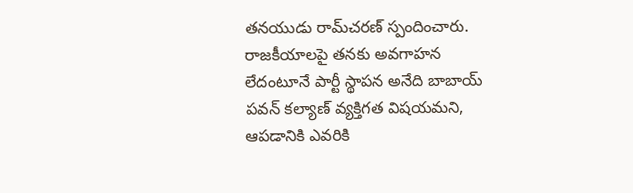తనయుడు రామ్‌చరణ్‌ స్పందించారు. రాజకీయాలపై తనకు అవగాహన లేదంటూనే పార్టీ స్థాపన అనేది బాబాయ్‌ పవన్‌ కల్యాణ్‌ వ్యక్తిగత విషయమని, ఆపడానికి ఎవరికి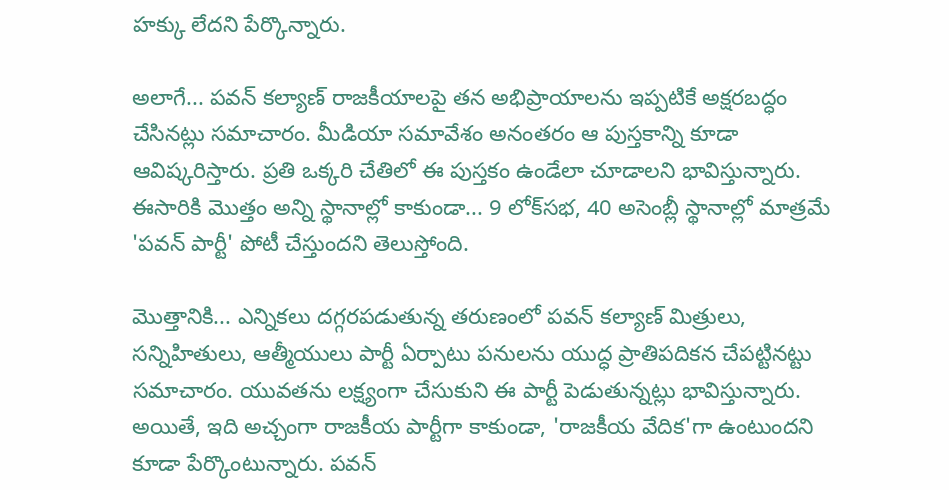హక్కు లేదని పేర్కొన్నారు.

అలాగే... పవన్ కల్యాణ్ రాజకీయాలపై తన అభిప్రాయాలను ఇప్పటికే అక్షరబద్ధం చేసినట్లు సమాచారం. మీడియా సమావేశం అనంతరం ఆ పుస్తకాన్ని కూడా ఆవిష్కరిస్తారు. ప్రతి ఒక్కరి చేతిలో ఈ పుస్తకం ఉండేలా చూడాలని భావిస్తున్నారు. ఈసారికి మొత్తం అన్ని స్థానాల్లో కాకుండా... 9 లోక్‌సభ, 40 అసెంబ్లీ స్థానాల్లో మాత్రమే 'పవన్ పార్టీ' పోటీ చేస్తుందని తెలుస్తోంది.

మొత్తానికి... ఎన్నికలు దగ్గరపడుతున్న తరుణంలో పవన్ కల్యాణ్ మిత్రులు, సన్నిహితులు, ఆత్మీయులు పార్టీ ఏర్పాటు పనులను యుద్ధ ప్రాతిపదికన చేపట్టినట్టు సమాచారం. యువతను లక్ష్యంగా చేసుకుని ఈ పార్టీ పెడుతున్నట్లు భావిస్తున్నారు. అయితే, ఇది అచ్చంగా రాజకీయ పార్టీగా కాకుండా, 'రాజకీయ వేదిక'గా ఉంటుందని కూడా పేర్కొంటున్నారు. పవన్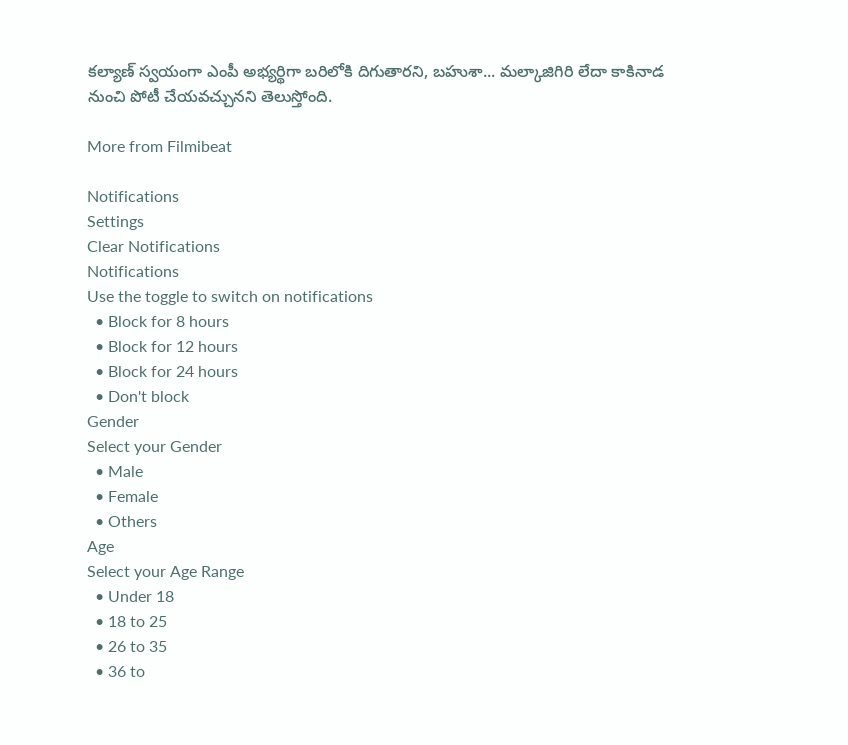కల్యాణ్ స్వయంగా ఎంపీ అభ్యర్థిగా బరిలోకి దిగుతారని, బహుశా... మల్కాజిగిరి లేదా కాకినాడ నుంచి పోటీ చేయవచ్చునని తెలుస్తోంది.

More from Filmibeat

Notifications
Settings
Clear Notifications
Notifications
Use the toggle to switch on notifications
  • Block for 8 hours
  • Block for 12 hours
  • Block for 24 hours
  • Don't block
Gender
Select your Gender
  • Male
  • Female
  • Others
Age
Select your Age Range
  • Under 18
  • 18 to 25
  • 26 to 35
  • 36 to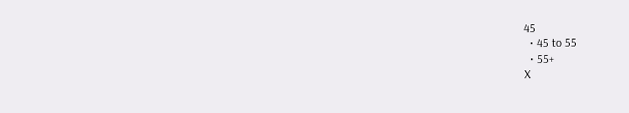45
  • 45 to 55
  • 55+
X